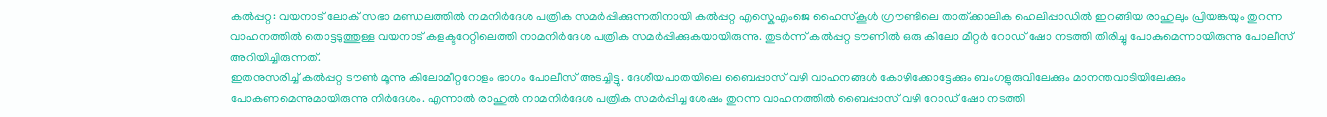കൽപ്പറ്റ: വയനാട് ലോക് സഭാ മണ്ഡലത്തിൽ നമനിർദേശ പത്രിക സമർപ്പിക്കുന്നതിനായി കൽപ്പറ്റ എസ്കെഎംജെ ഹൈസ്കൂൾ ഗ്രൗണ്ടിലെ താത്ക്കാലിക ഹെലിപ്പാഡിൽ ഇറങ്ങിയ രാഹുലും പ്രിയങ്കയും തുറന്ന വാഹനത്തിൽ തൊട്ടടുത്തുള്ള വയനാട് കളക്ടറേറ്റിലെത്തി നാമനിർദേശ പത്രിക സമർപ്പിക്കുകയായിരുന്നു. തുടർന്ന് കൽപ്പറ്റ ടൗണിൽ ഒരു കിലോ മീറ്റർ റോഡ് ഷോ നടത്തി തിരിച്ചു പോകുമെന്നായിരുന്നു പോലീസ് അറിയിച്ചിരുന്നത്.
ഇതനുസരിച്ച് കൽപ്പറ്റ ടൗൺ മൂന്നു കിലോമീറ്ററോളം ഭാഗം പോലീസ് അടച്ചിട്ടു. ദേശീയപാതയിലെ ബൈപ്പാസ് വഴി വാഹനങ്ങൾ കോഴിക്കോട്ടേക്കും ബംഗളുരുവിലേക്കും മാനന്തവാടിയിലേക്കും പോകണമെന്നുമായിരുന്നു നിർദേശം. എന്നാൽ രാഹുൽ നാമനിർദേശ പത്രിക സമർപ്പിച്ച ശേഷം തുറന്ന വാഹനത്തിൽ ബൈപ്പാസ് വഴി റോഡ് ഷോ നടത്തി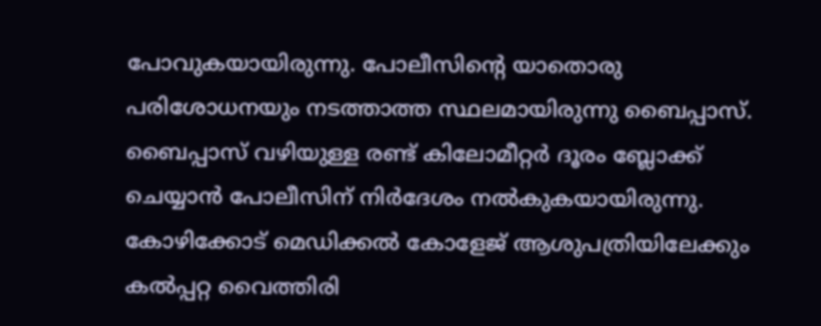പോവുകയായിരുന്നു. പോലീസിന്റെ യാതൊരു പരിശോധനയും നടത്താത്ത സ്ഥലമായിരുന്നു ബൈപ്പാസ്.
ബൈപ്പാസ് വഴിയുള്ള രണ്ട് കിലോമീറ്റർ ദൂരം ബ്ലോക്ക് ചെയ്യാൻ പോലീസിന് നിർദേശം നൽകുകയായിരുന്നു. കോഴിക്കോട് മെഡിക്കൽ കോളേജ് ആശുപത്രിയിലേക്കും കൽപ്പറ്റ വൈത്തിരി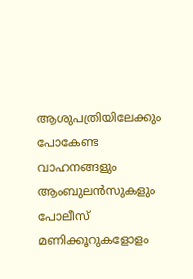ആശുപത്രിയിലേക്കും പോകേണ്ട വാഹനങ്ങളും ആംബുലൻസുകളും പോലീസ് മണിക്കൂറുകളോളം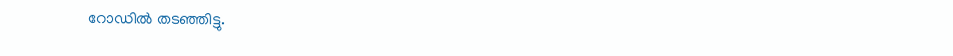റോഡിൽ തടഞ്ഞിട്ടു.